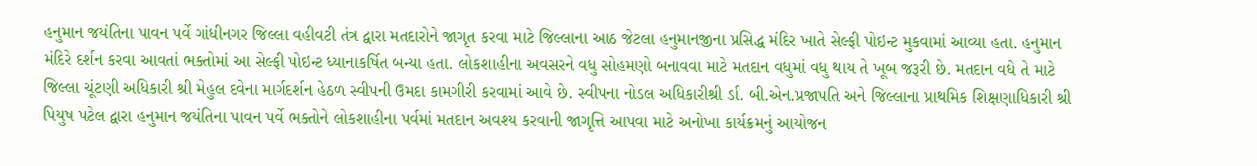હનુમાન જયંતિના પાવન પર્વે ગાંધીનગર જિલ્લા વહીવટી તંત્ર દ્વારા મતદારોને જાગૃત કરવા માટે જિલ્લાના આઠ જેટલા હનુમાનજીના પ્રસિદ્ધ મંદિર ખાતે સેલ્ફી પોઇન્ટ મુકવામાં આવ્યા હતા. હનુમાન મંદિરે દર્શન કરવા આવતાં ભક્તોમાં આ સેલ્ફી પોઇન્ટ ધ્યાનાકર્ષિત બન્યા હતા. લોકશાહીના અવસરને વધુ સોહમણો બનાવવા માટે મતદાન વધુમાં વધુ થાય તે ખૂબ જરૂરી છે. મતદાન વધે તે માટે જિલ્લા ચૂંટણી અધિકારી શ્રી મેહુલ દવેના માર્ગદર્શન હેઠળ સ્વીપની ઉમદા કામગીરી કરવામાં આવે છે. સ્વીપના નોડલ અધિકારીશ્રી ર્ડા. બી.એન.પ્રજાપતિ અને જિલ્લાના પ્રાથમિક શિક્ષણાધિકારી શ્રી પિયુષ પટેલ દ્વારા હનુમાન જયંતિના પાવન પર્વે ભક્તોને લોકશાહીના પર્વમાં મતદાન અવશ્ય કરવાની જાગૃત્તિ આપવા માટે અનોખા કાર્યક્રમનું આયોજન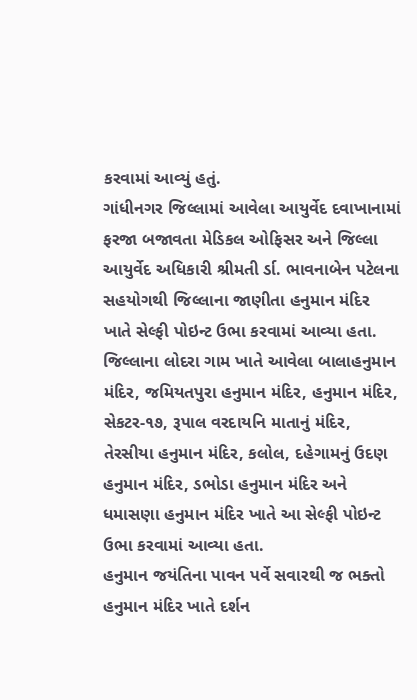કરવામાં આવ્યું હતું.
ગાંધીનગર જિલ્લામાં આવેલા આયુર્વેદ દવાખાનામાં ફરજા બજાવતા મેડિકલ ઓફિસર અને જિલ્લા આયુર્વેદ અધિકારી શ્રીમતી ર્ડા. ભાવનાબેન પટેલના સહયોગથી જિલ્લાના જાણીતા હનુમાન મંદિર ખાતે સેલ્ફી પોઇન્ટ ઉભા કરવામાં આવ્યા હતા. જિલ્લાના લોદરા ગામ ખાતે આવેલા બાલાહનુમાન મંદિર, જમિયતપુરા હનુમાન મંદિર, હનુમાન મંદિર, સેકટર-૧૭, રૂપાલ વરદાયનિ માતાનું મંદિર, તેરસીયા હનુમાન મંદિર, કલોલ, દહેગામનું ઉદણ હનુમાન મંદિર, ડભોડા હનુમાન મંદિર અને ધમાસણા હનુમાન મંદિર ખાતે આ સેલ્ફી પોઇન્ટ ઉભા કરવામાં આવ્યા હતા.
હનુમાન જયંતિના પાવન પર્વે સવારથી જ ભક્તો હનુમાન મંદિર ખાતે દર્શન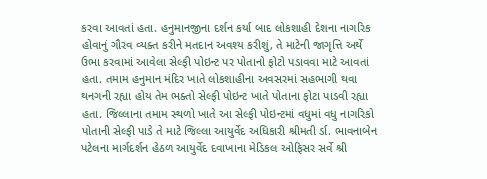કરવા આવતાં હતા. હનુમાનજીના દર્શન કર્યા બાદ લોકશાહી દેશના નાગરિક હોવાનું ગૌરવ વ્યક્ત કરીને મતદાન અવશ્ય કરીશું, તે માટેની જાગૃત્તિ અર્થે ઉભા કરવામાં આવેલા સેલ્ફી પોઇન્ટ પર પોતાનો ફોટો પડાવવા માટે આવતાં હતા. તમામ હનુમાન મંદિર ખાતે લોકશાહીના અવસરમાં સહભાગી થવા થનગની રહ્યા હોય તેમ ભક્તો સેલ્ફી પોઇન્ટ ખાતે પોતાના ફોટા પાડવી રહ્યા હતા. જિલ્લાના તમામ સ્થળો ખાતે આ સેલ્ફી પોઇન્ટમાં વધુમાં વધુ નાગરિકો પોતાની સેલ્ફી પાડે તે માટે જિલ્લા આયુર્વેદ અધિકારી શ્રીમતી ર્ડા. ભાવનાબેન પટેલના માર્ગદર્શન હેઠળ આયુર્વેદ દવાખાના મેડિકલ ઓફિસર સર્વે શ્રી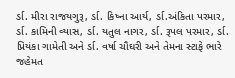ર્ડા. મીરા રાજયગુરૂ, ર્ડા. કિષ્ના આર્ય, ર્ડા.અંકિતા પરમાર, ર્ડા. કામિની વ્યાસ, ર્ડા. યતુલ નાગર, ર્ડા. રૂપલ પરમાર, ર્ડા. પ્રિયંકા ગામેતી અને ર્ડા. વર્ષા ચૌઘરી અને તેમના સ્ટાફે ભારે જહેમત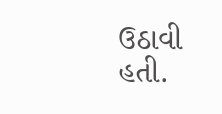ઉઠાવી હતી.